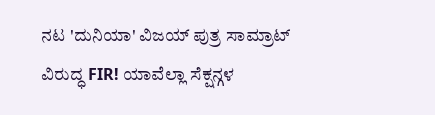ನಟ 'ದುನಿಯಾ' ವಿಜಯ್ ಪುತ್ರ ಸಾಮ್ರಾಟ್ ವಿರುದ್ಧ FIR! ಯಾವೆಲ್ಲಾ ಸೆಕ್ಷನ್ಗಳ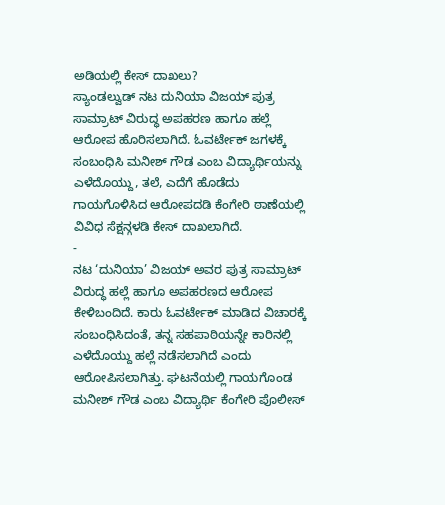ಅಡಿಯಲ್ಲಿ ಕೇಸ್ ದಾಖಲು?
ಸ್ಯಾಂಡಲ್ವುಡ್ ನಟ ದುನಿಯಾ ವಿಜಯ್ ಪುತ್ರ ಸಾಮ್ರಾಟ್ ವಿರುದ್ಧ ಅಪಹರಣ ಹಾಗೂ ಹಲ್ಲೆ ಆರೋಪ ಹೊರಿಸಲಾಗಿದೆ. ಓವರ್ಟೇಕ್ ಜಗಳಕ್ಕೆ ಸಂಬಂಧಿಸಿ ಮನೀಶ್ ಗೌಡ ಎಂಬ ವಿದ್ಯಾರ್ಥಿಯನ್ನು ಎಳೆದೊಯ್ದು, ತಲೆ, ಎದೆಗೆ ಹೊಡೆದು ಗಾಯಗೊಳಿಸಿದ ಆರೋಪದಡಿ ಕೆಂಗೇರಿ ಠಾಣೆಯಲ್ಲಿ ವಿವಿಧ ಸೆಕ್ಷನ್ಗಳಡಿ ಕೇಸ್ ದಾಖಲಾಗಿದೆ.
-
ನಟ ‘ದುನಿಯಾ’ ವಿಜಯ್ ಅವರ ಪುತ್ರ ಸಾಮ್ರಾಟ್ ವಿರುದ್ಧ ಹಲ್ಲೆ ಹಾಗೂ ಅಪಹರಣದ ಆರೋಪ ಕೇಳಿಬಂದಿದೆ. ಕಾರು ಓವರ್ಟೇಕ್ ಮಾಡಿದ ವಿಚಾರಕ್ಕೆ ಸಂಬಂಧಿಸಿದಂತೆ, ತನ್ನ ಸಹಪಾಠಿಯನ್ನೇ ಕಾರಿನಲ್ಲಿ ಎಳೆದೊಯ್ದು ಹಲ್ಲೆ ನಡೆಸಲಾಗಿದೆ ಎಂದು ಆರೋಪಿಸಲಾಗಿತ್ತು. ಘಟನೆಯಲ್ಲಿ ಗಾಯಗೊಂಡ ಮನೀಶ್ ಗೌಡ ಎಂಬ ವಿದ್ಯಾರ್ಥಿ ಕೆಂಗೇರಿ ಪೊಲೀಸ್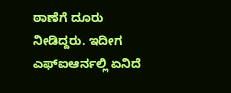ಠಾಣೆಗೆ ದೂರು ನೀಡಿದ್ದರು. ಇದೀಗ ಎಫ್ಐಆರ್ನಲ್ಲಿ ಏನಿದೆ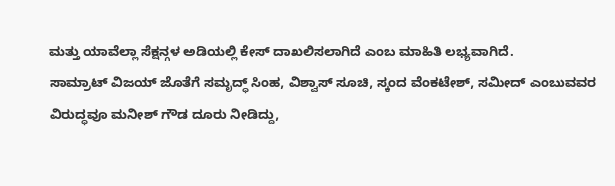ಮತ್ತು ಯಾವೆಲ್ಲಾ ಸೆಕ್ಷನ್ಗಳ ಅಡಿಯಲ್ಲಿ ಕೇಸ್ ದಾಖಲಿಸಲಾಗಿದೆ ಎಂಬ ಮಾಹಿತಿ ಲಭ್ಯವಾಗಿದೆ.
ಸಾಮ್ರಾಟ್ ವಿಜಯ್ ಜೊತೆಗೆ ಸಮೃದ್ಧ್ ಸಿಂಹ, ವಿಶ್ವಾಸ್ ಸೂಚಿ, ಸ್ಕಂದ ವೆಂಕಟೇಶ್, ಸಮೀದ್ ಎಂಬುವವರ ವಿರುದ್ಧವೂ ಮನೀಶ್ ಗೌಡ ದೂರು ನೀಡಿದ್ದು,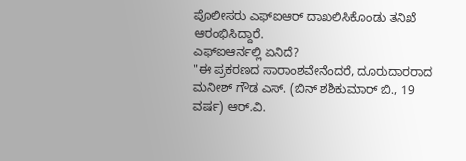ಪೊಲೀಸರು ಎಫ್ಐಆರ್ ದಾಖಲಿಸಿಕೊಂಡು ತನಿಖೆ ಆರಂಭಿಸಿದ್ದಾರೆ.
ಎಫ್ಐಆರ್ನಲ್ಲಿ ಏನಿದೆ?
"ಈ ಪ್ರಕರಣದ ಸಾರಾಂಶವೇನೆಂದರೆ, ದೂರುದಾರರಾದ ಮನೀಶ್ ಗೌಡ ಎಸ್. (ಬಿನ್ ಶಶಿಕುಮಾರ್ ಬಿ., 19 ವರ್ಷ) ಆರ್.ವಿ.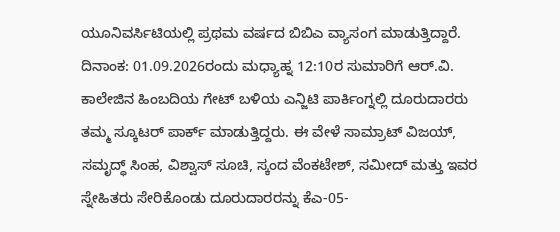ಯೂನಿವರ್ಸಿಟಿಯಲ್ಲಿ ಪ್ರಥಮ ವರ್ಷದ ಬಿಬಿಎ ವ್ಯಾಸಂಗ ಮಾಡುತ್ತಿದ್ದಾರೆ. ದಿನಾಂಕ: 01.09.2026ರಂದು ಮಧ್ಯಾಹ್ನ 12:10ರ ಸುಮಾರಿಗೆ ಆರ್.ವಿ. ಕಾಲೇಜಿನ ಹಿಂಬದಿಯ ಗೇಟ್ ಬಳಿಯ ಎನ್ಜಿಟಿ ಪಾರ್ಕಿಂಗ್ನಲ್ಲಿ ದೂರುದಾರರು ತಮ್ಮ ಸ್ಕೂಟರ್ ಪಾರ್ಕ್ ಮಾಡುತ್ತಿದ್ದರು. ಈ ವೇಳೆ ಸಾಮ್ರಾಟ್ ವಿಜಯ್, ಸಮೃದ್ಧ್ ಸಿಂಹ, ವಿಶ್ವಾಸ್ ಸೂಚಿ, ಸ್ಕಂದ ವೆಂಕಟೇಶ್, ಸಮೀದ್ ಮತ್ತು ಇವರ ಸ್ನೇಹಿತರು ಸೇರಿಕೊಂಡು ದೂರುದಾರರನ್ನು ಕೆಎ-05-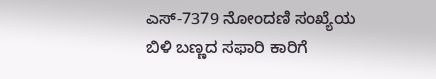ಎಸ್-7379 ನೋಂದಣಿ ಸಂಖ್ಯೆಯ ಬಿಳಿ ಬಣ್ಣದ ಸಫಾರಿ ಕಾರಿಗೆ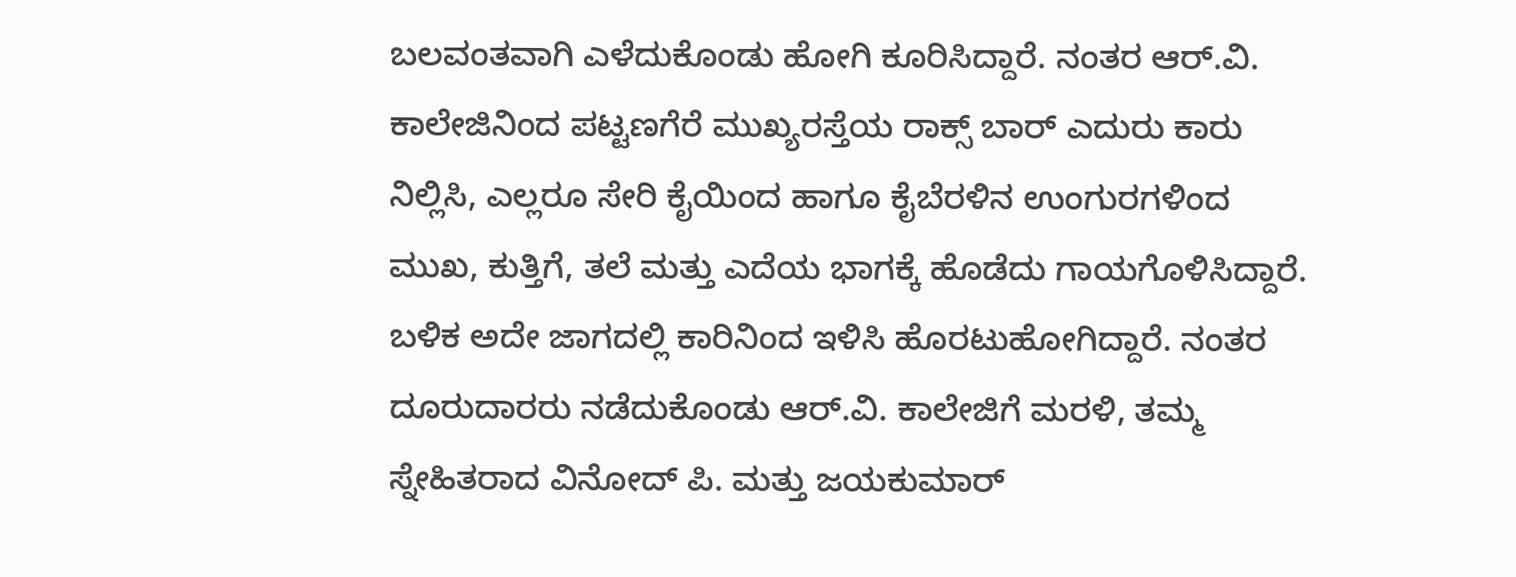ಬಲವಂತವಾಗಿ ಎಳೆದುಕೊಂಡು ಹೋಗಿ ಕೂರಿಸಿದ್ದಾರೆ. ನಂತರ ಆರ್.ವಿ. ಕಾಲೇಜಿನಿಂದ ಪಟ್ಟಣಗೆರೆ ಮುಖ್ಯರಸ್ತೆಯ ರಾಕ್ಸ್ ಬಾರ್ ಎದುರು ಕಾರು ನಿಲ್ಲಿಸಿ, ಎಲ್ಲರೂ ಸೇರಿ ಕೈಯಿಂದ ಹಾಗೂ ಕೈಬೆರಳಿನ ಉಂಗುರಗಳಿಂದ ಮುಖ, ಕುತ್ತಿಗೆ, ತಲೆ ಮತ್ತು ಎದೆಯ ಭಾಗಕ್ಕೆ ಹೊಡೆದು ಗಾಯಗೊಳಿಸಿದ್ದಾರೆ.
ಬಳಿಕ ಅದೇ ಜಾಗದಲ್ಲಿ ಕಾರಿನಿಂದ ಇಳಿಸಿ ಹೊರಟುಹೋಗಿದ್ದಾರೆ. ನಂತರ ದೂರುದಾರರು ನಡೆದುಕೊಂಡು ಆರ್.ವಿ. ಕಾಲೇಜಿಗೆ ಮರಳಿ, ತಮ್ಮ ಸ್ನೇಹಿತರಾದ ವಿನೋದ್ ಪಿ. ಮತ್ತು ಜಯಕುಮಾರ್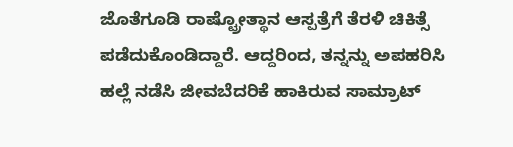ಜೊತೆಗೂಡಿ ರಾಷ್ಟ್ರೋತ್ಥಾನ ಆಸ್ಪತ್ರೆಗೆ ತೆರಳಿ ಚಿಕಿತ್ಸೆ ಪಡೆದುಕೊಂಡಿದ್ದಾರೆ. ಆದ್ದರಿಂದ, ತನ್ನನ್ನು ಅಪಹರಿಸಿ ಹಲ್ಲೆ ನಡೆಸಿ ಜೀವಬೆದರಿಕೆ ಹಾಕಿರುವ ಸಾಮ್ರಾಟ್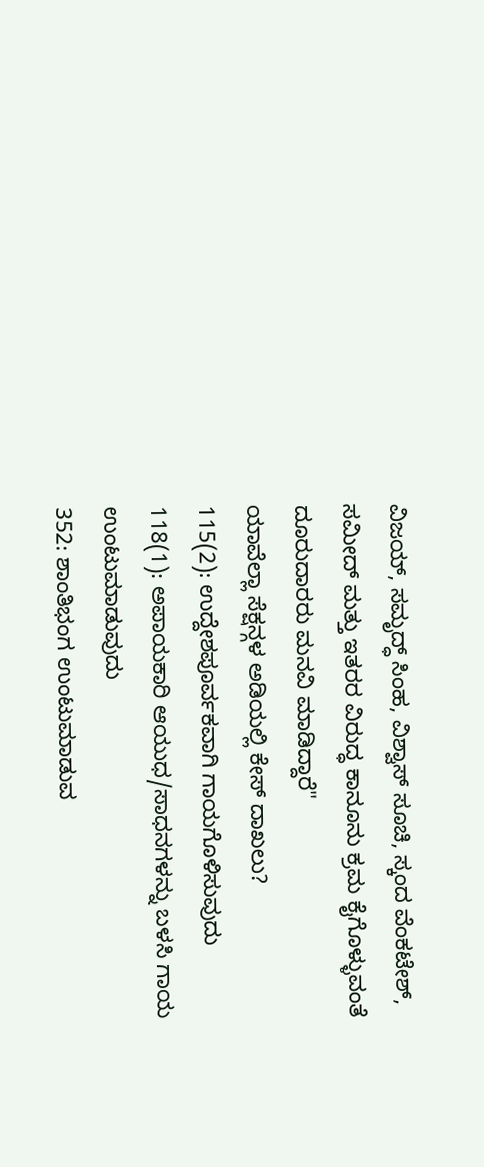ವಿಜಯ್, ಸಮೃದ್ಧ್ ಸಿಂಹ, ವಿಶ್ವಾಸ್ ಸೂಚಿ, ಸ್ಕಂದ ವೆಂಕಟೇಶ್, ಸಮೀದ್ ಮತ್ತು ಇತರರ ವಿರುದ್ಧ ಕಾನೂನು ಕ್ರಮ ಕೈಗೊಳ್ಳುವಂತೆ ದೂರುದಾರರು ಮನವಿ ಮಾಡಿದ್ದಾರೆ"
ಯಾವೆಲ್ಲಾ ಸೆಕ್ಷನ್ಗಳ ಅಡಿಯಲ್ಲಿ ಕೇಸ್ ದಾಖಲು?
115(2): ಉದ್ದೇಶಪೂರ್ವಕವಾಗಿ ಗಾಯಗೊಳಿಸುವುದು
118(1): ಅಪಾಯಕಾರಿ ಆಯುಧ/ಸಾಧನಗಳನ್ನು ಬಳಸಿ ಗಾಯ ಉಂಟುಮಾಡುವುದು
352: ಶಾಂತಿಭಂಗ ಉಂಟುಮಾಡುವ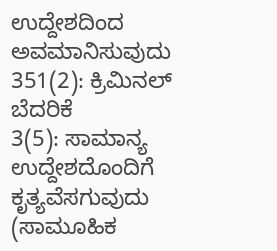ಉದ್ದೇಶದಿಂದ ಅವಮಾನಿಸುವುದು
351(2): ಕ್ರಿಮಿನಲ್ ಬೆದರಿಕೆ
3(5): ಸಾಮಾನ್ಯ ಉದ್ದೇಶದೊಂದಿಗೆ ಕೃತ್ಯವೆಸಗುವುದು (ಸಾಮೂಹಿಕ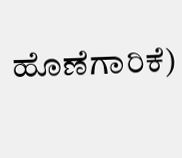ಹೊಣೆಗಾರಿಕೆ)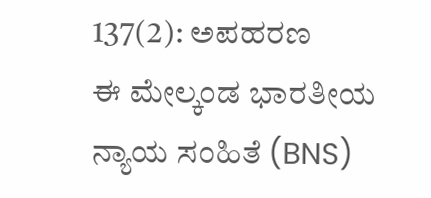137(2): ಅಪಹರಣ
ಈ ಮೇಲ್ಕಂಡ ಭಾರತೀಯ ನ್ಯಾಯ ಸಂಹಿತೆ (BNS)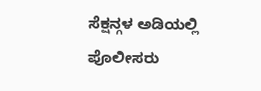ಸೆಕ್ಷನ್ಗಳ ಅಡಿಯಲ್ಲಿ ಪೊಲೀಸರು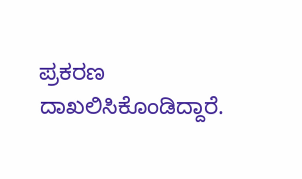ಪ್ರಕರಣ ದಾಖಲಿಸಿಕೊಂಡಿದ್ದಾರೆ.